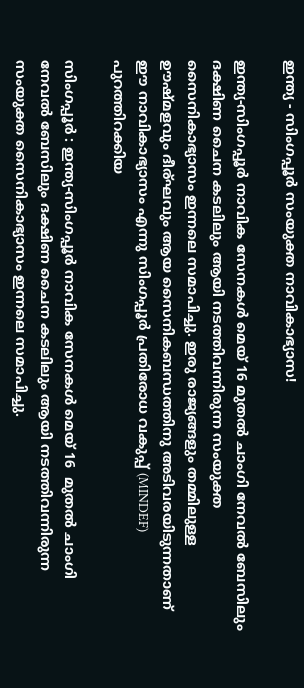ഇന്ത്യ - സിംഗപ്പൂര്‍ സംയുക്ത നാവികാഭ്യാസ!

ഇന്ത്യ-സിംഗപ്പൂര്‍ നാവിക സേനകള്‍ മെയ് 16 മുതല്‍ ചാംഗി നേവൽ ബേസിലും ദക്ഷിണ ചൈന കടലിലും ആയി നടത്തിവന്നിരുന്ന സംയുക്ത സൈനികാഭ്യാസം ഇന്നലെ സമാപിച്ചു. ഇരു രാജ്യങ്ങളും തമ്മിലുള്ള ഊഷ്മളവും ദീര്ഘവും ആയ സൈനികബന്ധത്തിനു അടിവരയിടുന്നതാണ് ഈ നാവികാഭ്യാസം എന്നു സിംഗപ്പൂര്‍ പ്രതിരോധ വകുപ്പ് (MINDEF) പുറത്തിറക്കിയ

സിംഗപ്പൂര്‍ : ഇന്ത്യ-സിംഗപ്പൂര്‍ നാവിക സേനകള്‍ മെയ് 16  മുതല്‍ ചാംഗി നേവൽ ബേസിലും ദക്ഷിണ ചൈന കടലിലും ആയി നടത്തിവന്നിരുന്ന സംയുക്ത സൈനികാഭ്യാസം ഇന്നലെ സമാപിച്ചു.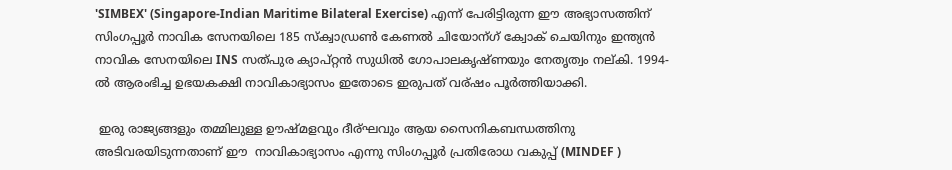'SIMBEX' (Singapore-Indian Maritime Bilateral Exercise) എന്ന് പേരിട്ടിരുന്ന ഈ അഭ്യാസത്തിന് സിംഗപ്പൂർ നാവിക സേനയിലെ 185 സ്ക്വാഡ്രണ്‍ കേണൽ ചിയോന്ഗ് ക്വോക് ചെയിനും ഇന്ത്യൻ നാവിക സേനയിലെ INS സത്‌പുര ക്യാപ്റ്റൻ സുധിൽ ഗോപാലകൃഷ്ണയും നേതൃത്വം നല്കി. 1994-ൽ ആരംഭിച്ച ഉഭയകക്ഷി നാവികാഭ്യാസം ഇതോടെ ഇരുപത് വര്ഷം പൂർത്തിയാക്കി.

 ഇരു രാജ്യങ്ങളും തമ്മിലുള്ള ഊഷ്മളവും ദീര്ഘവും ആയ സൈനികബന്ധത്തിനു അടിവരയിടുന്നതാണ് ഈ  നാവികാഭ്യാസം എന്നു സിംഗപ്പൂര്‍ പ്രതിരോധ വകുപ്പ് (MINDEF )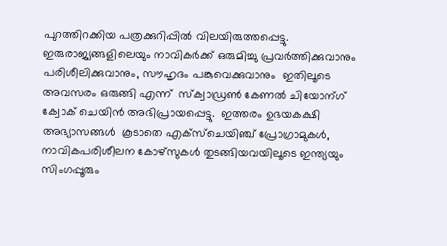പുറത്തിറക്കിയ പത്രക്കുറിപ്പില്‍ വിലയിരുത്തപ്പെട്ടു. ഇരുരാജ്യങ്ങളിലെയും നാവികർക്ക് ഒരുമിച്ചു പ്രവർത്തിക്കുവാനും പരിശീലിക്കുവാനും, സൗഹൃദം പങ്കുവെക്കുവാനും  ഇതിലൂടെ അവസരം ഒരുങ്ങി എന്ന്  സ്ക്വാഡ്രണ്‍ കേണൽ ചിയോന്ഗ് ക്വോക് ചെയിൻ അഭിപ്രായപ്പെട്ടു.  ഇത്തരം ഉഭയകക്ഷി അഭ്യാസങ്ങൾ  കൂടാതെ എക്സ്ചെയിഞ്ച് പ്രോഗ്രാമുകൾ, നാവികപരിശീലന കോഴ്സുകൾ തുടങ്ങിയവയിലൂടെ ഇന്ത്യയും സിംഗപ്പൂരും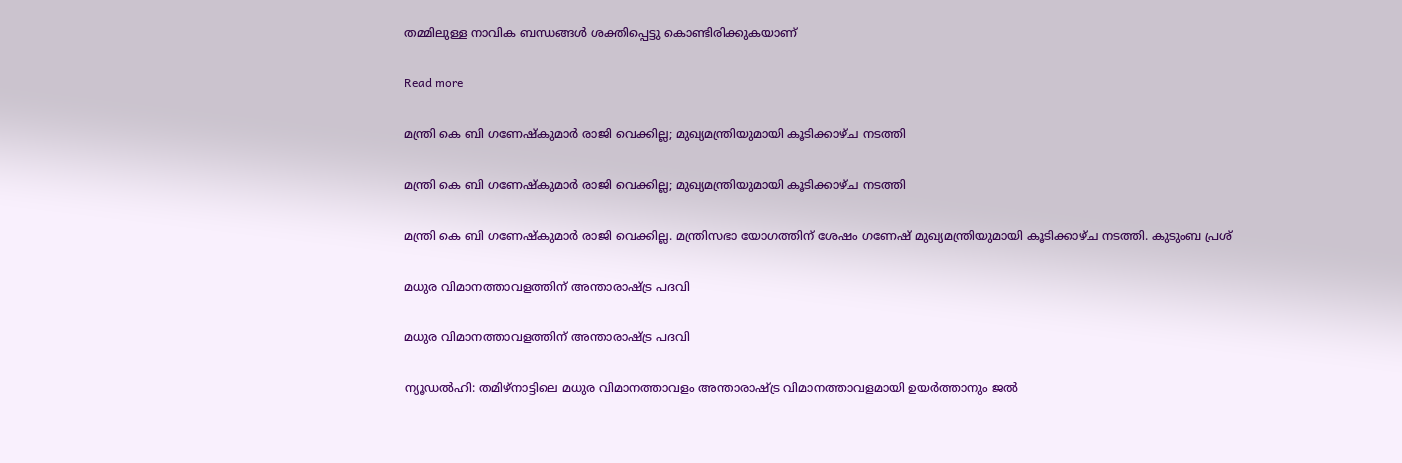തമ്മിലുള്ള നാവിക ബന്ധങ്ങള്‍ ശക്തിപ്പെട്ടു കൊണ്ടിരിക്കുകയാണ്

Read more

മന്ത്രി കെ ബി ഗണേഷ്‌കുമാര്‍ രാജി വെക്കില്ല; മുഖ്യമന്ത്രിയുമായി കൂടിക്കാഴ്ച നടത്തി

മന്ത്രി കെ ബി ഗണേഷ്‌കുമാര്‍ രാജി വെക്കില്ല; മുഖ്യമന്ത്രിയുമായി കൂടിക്കാഴ്ച നടത്തി

മന്ത്രി കെ ബി ഗണേഷ്‌കുമാര്‍ രാജി വെക്കില്ല. മന്ത്രിസഭാ യോഗത്തിന് ശേഷം ഗണേഷ് മുഖ്യമന്ത്രിയുമായി കൂടിക്കാഴ്ച നടത്തി. കുടുംബ പ്രശ്

മധുര വിമാനത്താവളത്തിന് അന്താരാഷ്‌ട്ര പദവി

മധുര വിമാനത്താവളത്തിന് അന്താരാഷ്‌ട്ര പദവി

ന്യൂഡൽഹി: തമിഴ്നാട്ടിലെ മധുര വിമാനത്താവളം അന്താരാഷ്‌ട്ര വിമാനത്താവളമായി ഉയർത്താനും ജൽ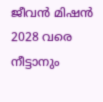ജീവൻ മിഷൻ 2028 വരെ നീട്ടാനും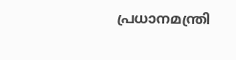പ്രധാനമന്ത്രി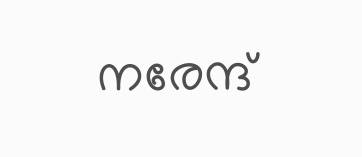നരേന്ദ്